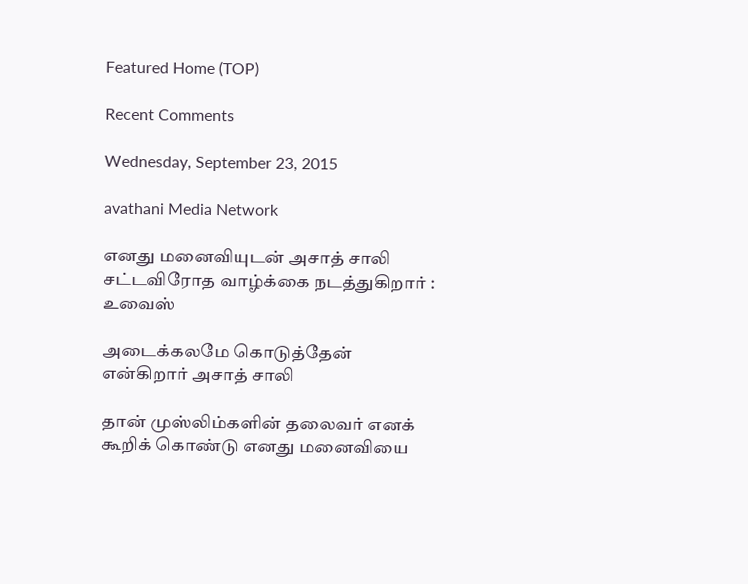Featured Home (TOP)

Recent Comments

Wednesday, September 23, 2015

avathani Media Network

எனது மனைவியுடன் அசாத் சாலி சட்டவிரோத வாழ்க்கை நடத்துகிறார் : உவைஸ்

அடைக்கலமே கொடுத்தேன் என்கிறார் அசாத் சாலி

தான் முஸ்லிம்களின் தலைவர் எனக் கூறிக் கொண்டு எனது மனைவியை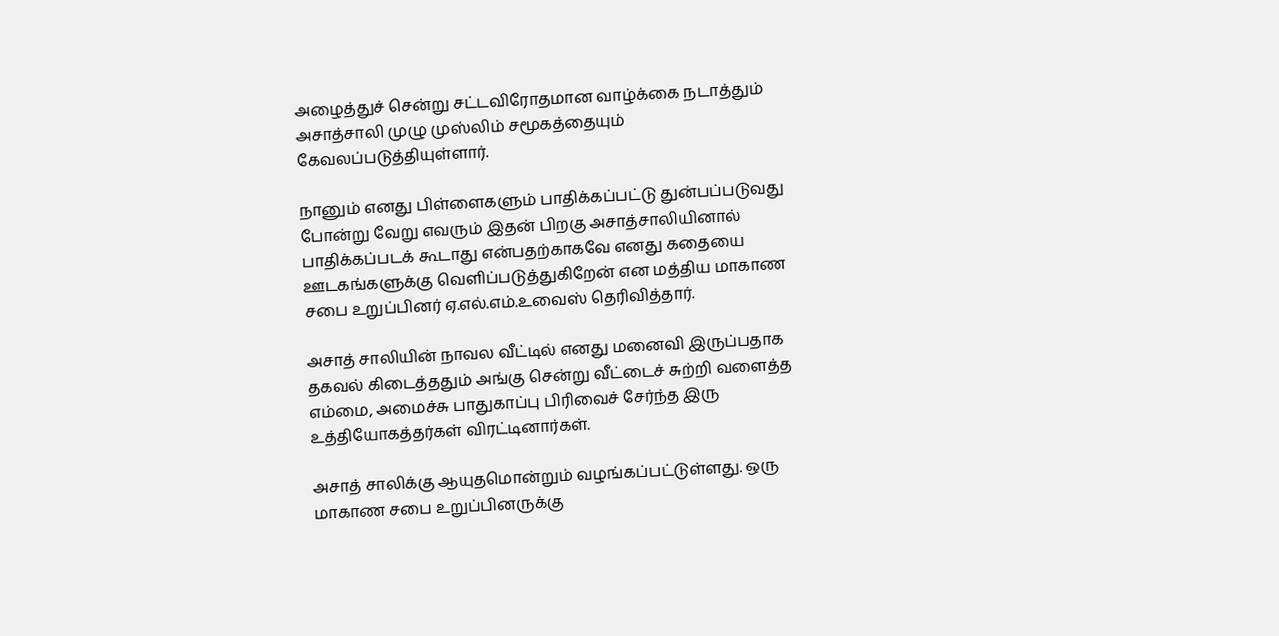அழைத்துச் சென்று சட்டவிரோதமான வாழ்க்கை நடாத்தும் அசாத்சாலி முழு முஸ்லிம் சமூகத்தையும் கேவலப்படுத்தியுள்ளார்.

நானும் எனது பிள்ளைகளும் பாதிக்கப்பட்டு துன்பப்படுவது போன்று வேறு எவரும் இதன் பிறகு அசாத்சாலியினால் பாதிக்கப்படக் கூடாது என்பதற்காகவே எனது கதையை ஊடகங்களுக்கு வெளிப்படுத்துகிறேன் என மத்திய மாகாண சபை உறுப்பினர் ஏ.எல்.எம்.உவைஸ் தெரிவித்தார்.

அசாத் சாலியின் நாவல வீட்டில் எனது மனைவி இருப்பதாக தகவல் கிடைத்ததும் அங்கு சென்று வீட்டைச் சுற்றி வளைத்த எம்மை, அமைச்சு பாதுகாப்பு பிரிவைச் சேர்ந்த இரு உத்தியோகத்தர்கள் விரட்டினார்கள்.

அசாத் சாலிக்கு ஆயுதமொன்றும் வழங்கப்பட்டுள்ளது. ஒரு மாகாண சபை உறுப்பினருக்கு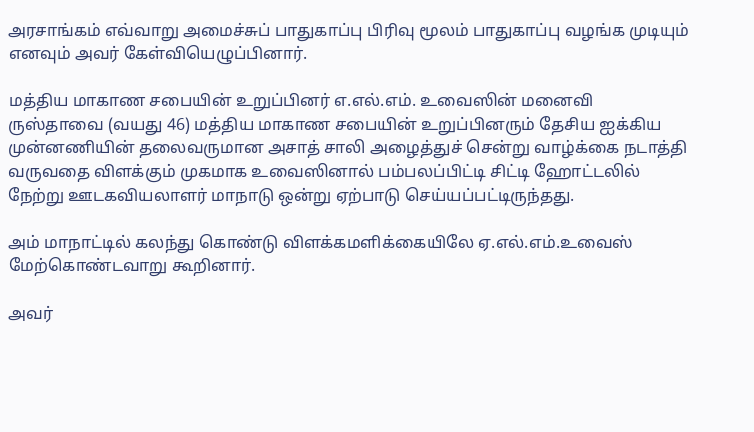அரசாங்கம் எவ்வாறு அமைச்சுப் பாதுகாப்பு பிரிவு மூலம் பாதுகாப்பு வழங்க முடியும் எனவும் அவர் கேள்வியெழுப்பினார்.

மத்திய மாகாண சபையின் உறுப்பினர் எ.எல்.எம். உவைஸின் மனைவி ருஸ்தாவை (வயது 46) மத்திய மாகாண சபையின் உறுப்பினரும் தேசிய ஐக்கிய முன்னணியின் தலைவருமான அசாத் சாலி அழைத்துச் சென்று வாழ்க்கை நடாத்தி வருவதை விளக்கும் முகமாக உவைஸினால் பம்பலப்பிட்டி சிட்டி ஹோட்டலில் நேற்று ஊடகவியலாளர் மாநாடு ஒன்று ஏற்பாடு செய்யப்பட்டிருந்தது.

அம் மாநாட்டில் கலந்து கொண்டு விளக்கமளிக்கையிலே ஏ.எல்.எம்.உவைஸ் மேற்கொண்டவாறு கூறினார்.

அவர்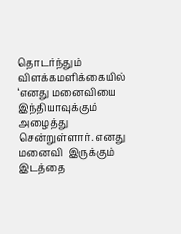தொடர்ந்தும் விளக்கமளிக்கையில் ‘எனது மனைவியை இந்தியாவுக்கும் அழைத்து சென்றுள்ளார். எனது மனைவி  இருக்கும் இடத்தை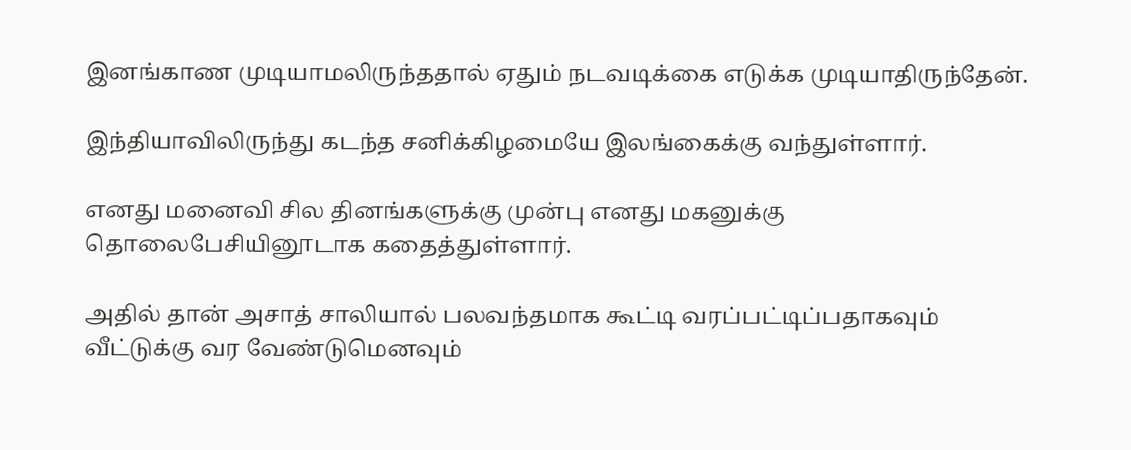இனங்காண முடியாமலிருந்ததால் ஏதும் நடவடிக்கை எடுக்க முடியாதிருந்தேன்.

இந்தியாவிலிருந்து கடந்த சனிக்கிழமையே இலங்கைக்கு வந்துள்ளார்.

எனது மனைவி சில தினங்களுக்கு முன்பு எனது மகனுக்கு தொலைபேசியினூடாக கதைத்துள்ளார்.

அதில் தான் அசாத் சாலியால் பலவந்தமாக கூட்டி வரப்பட்டிப்பதாகவும் வீட்டுக்கு வர வேண்டுமெனவும்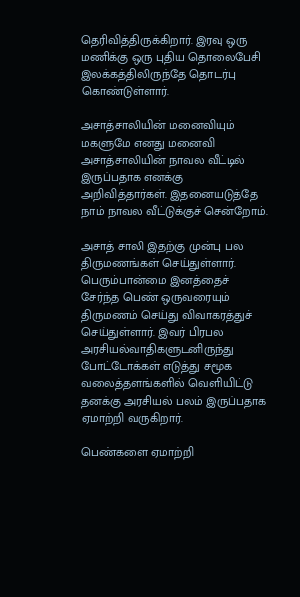தெரிவித்திருக்கிறார். இரவு ஒரு மணிக்கு ஒரு புதிய தொலைபேசி இலக்கத்திலிருந்தே தொடர்பு கொண்டுள்ளார்.

அசாத்சாலியின் மனைவியும் மகளுமே எனது மனைவி அசாத்சாலியின் நாவல வீட்டில் இருப்பதாக எனக்கு அறிவித்தார்கள். இதனையடுத்தே நாம் நாவல வீட்டுக்குச் சென்றோம்.

அசாத் சாலி இதற்கு முன்பு பல திருமணங்கள் செய்துள்ளார். பெரும்பான்மை இனத்தைச் சேர்ந்த பெண் ஒருவரையும் திருமணம் செய்து விவாகரத்துச் செய்துள்ளார். இவர் பிரபல அரசியல்வாதிகளுடனிருந்து போட்டோக்கள் எடுத்து சமூக வலைத்தளங்களில் வெளியிட்டு தனக்கு அரசியல் பலம் இருப்பதாக ஏமாற்றி வருகிறார்.

பெண்களை ஏமாற்றி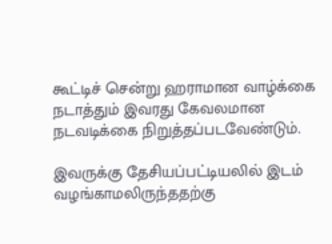கூட்டிச் சென்று ஹராமான வாழ்க்கை நடாத்தும் இவரது கேவலமான நடவடிக்கை நிறுத்தப்படவேண்டும்.

இவருக்கு தேசியப்பட்டியலில் இடம் வழங்காமலிருந்ததற்கு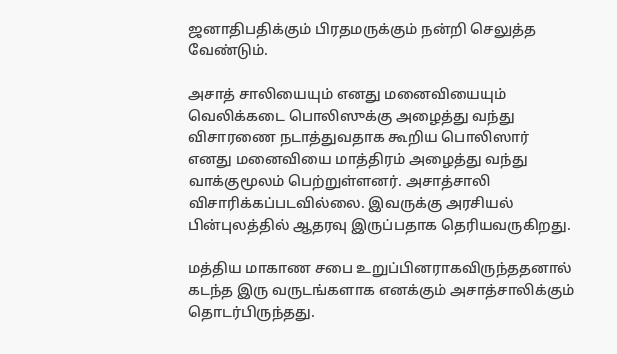ஜனாதிபதிக்கும் பிரதமருக்கும் நன்றி செலுத்த வேண்டும்.

அசாத் சாலியையும் எனது மனைவியையும் வெலிக்கடை பொலிஸுக்கு அழைத்து வந்து விசாரணை நடாத்துவதாக கூறிய பொலிஸார் எனது மனைவியை மாத்திரம் அழைத்து வந்து வாக்குமூலம் பெற்றுள்ளனர். அசாத்சாலி விசாரிக்கப்படவில்லை. இவருக்கு அரசியல் பின்புலத்தில் ஆதரவு இருப்பதாக தெரியவருகிறது.

மத்திய மாகாண சபை உறுப்பினராகவிருந்ததனால் கடந்த இரு வருடங்களாக எனக்கும் அசாத்சாலிக்கும் தொடர்பிருந்தது.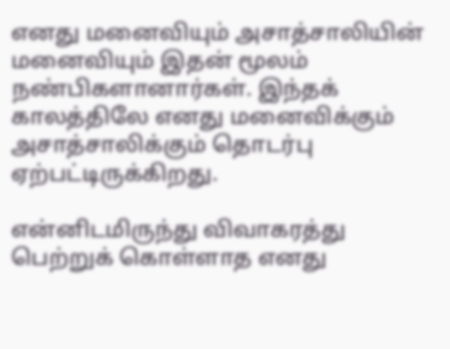எனது மனைவியும் அசாத்சாலியின் மனைவியும் இதன் மூலம் நண்பிகளானார்கள். இந்தக் காலத்திலே எனது மனைவிக்கும் அசாத்சாலிக்கும் தொடர்பு ஏற்பட்டிருக்கிறது.

என்னிடமிருந்து விவாகரத்து பெற்றுக் கொள்ளாத எனது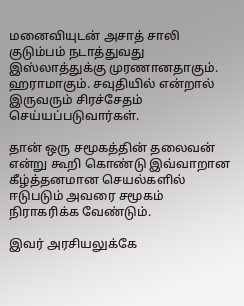மனைவியுடன் அசாத் சாலி குடும்பம் நடாத்துவது இஸ்லாத்துக்கு முரணானதாகும். ஹராமாகும். சவுதியில் என்றால் இருவரும் சிரச்சேதம் செய்யப்படுவார்கள்.

தான் ஒரு சமூகத்தின் தலைவன் என்று கூறி கொண்டு இவ்வாறான கீழ்த்தனமான செயல்களில் ஈடுபடும் அவரை சமூகம் நிராகரிக்க வேண்டும்.

இவர் அரசியலுக்கே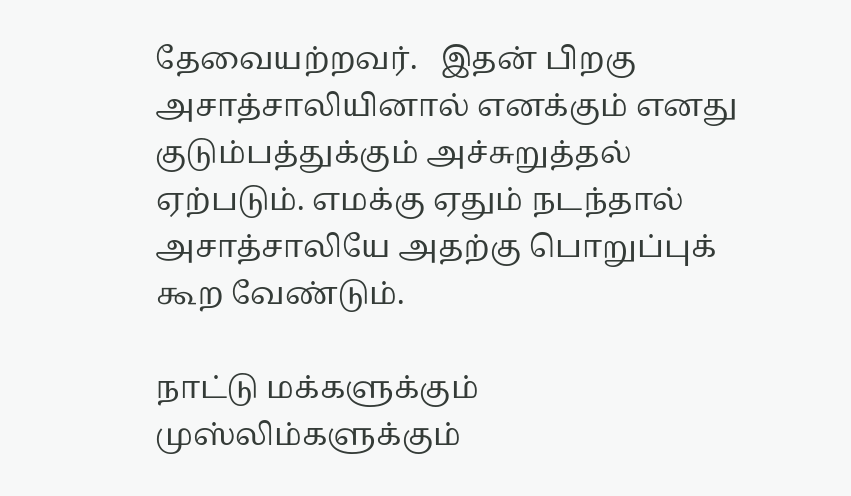தேவையற்றவர்.   இதன் பிறகு அசாத்சாலியினால் எனக்கும் எனது குடும்பத்துக்கும் அச்சுறுத்தல் ஏற்படும். எமக்கு ஏதும் நடந்தால் அசாத்சாலியே அதற்கு பொறுப்புக் கூற வேண்டும்.

நாட்டு மக்களுக்கும் முஸ்லிம்களுக்கும்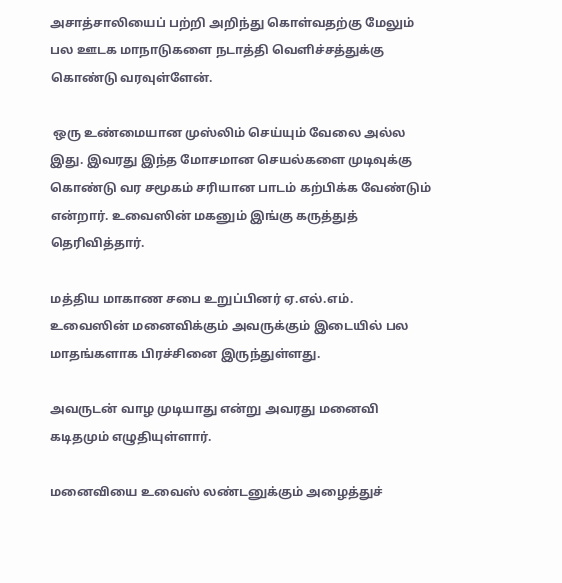அசாத்சாலியைப் பற்றி அறிந்து கொள்வதற்கு மேலும் பல ஊடக மாநாடுகளை நடாத்தி வெளிச்சத்துக்கு கொண்டு வரவுள்ளேன்.

 ஒரு உண்மையான முஸ்லிம் செய்யும் வேலை அல்ல இது. இவரது இந்த மோசமான செயல்களை முடிவுக்கு கொண்டு வர சமூகம் சரியான பாடம் கற்பிக்க வேண்டும் என்றார். உவைஸின் மகனும் இங்கு கருத்துத் தெரிவித்தார்.

மத்திய மாகாண சபை உறுப்பினர் ஏ.எல்.எம். உவைஸின் மனைவிக்கும் அவருக்கும் இடையில் பல மாதங்களாக பிரச்சினை இருந்துள்ளது.

அவருடன் வாழ முடியாது என்று அவரது மனைவி கடிதமும் எழுதியுள்ளார்.

மனைவியை உவைஸ் லண்டனுக்கும் அழைத்துச்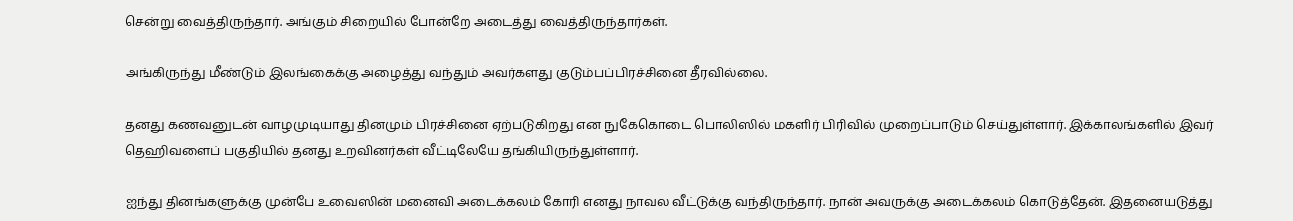சென்று வைத்திருந்தார். அங்கும் சிறையில் போன்றே அடைத்து வைத்திருந்தார்கள்.

அங்கிருந்து மீண்டும் இலங்கைக்கு அழைத்து வந்தும் அவர்களது குடும்பப்பிரச்சினை தீரவில்லை.

தனது கணவனுடன் வாழமுடியாது தினமும் பிரச்சினை ஏற்படுகிறது என நுகேகொடை பொலிஸில் மகளிர் பிரிவில் முறைப்பாடும் செய்துள்ளார். இக்காலங்களில் இவர் தெஹிவளைப் பகுதியில் தனது உறவினர்கள் வீட்டிலேயே தங்கியிருந்துள்ளார்.

ஐந்து தினங்களுக்கு முன்பே உவைஸின் மனைவி அடைக்கலம் கோரி எனது நாவல வீட்டுக்கு வந்திருந்தார். நான் அவருக்கு அடைக்கலம் கொடுத்தேன். இதனையடுத்து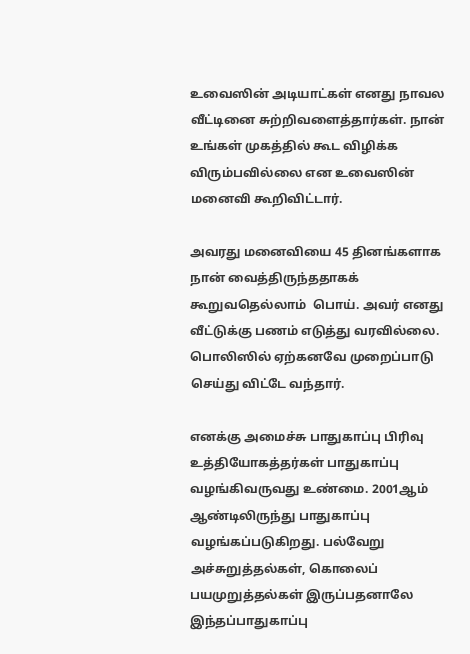உவைஸின் அடியாட்கள் எனது நாவல வீட்டினை சுற்றிவளைத்தார்கள். நான் உங்கள் முகத்தில் கூட விழிக்க விரும்பவில்லை என உவைஸின் மனைவி கூறிவிட்டார்.

அவரது மனைவியை 45 தினங்களாக நான் வைத்திருந்ததாகக் கூறுவதெல்லாம்  பொய். அவர் எனது வீட்டுக்கு பணம் எடுத்து வரவில்லை. பொலிஸில் ஏற்கனவே முறைப்பாடு செய்து விட்டே வந்தார்.

எனக்கு அமைச்சு பாதுகாப்பு பிரிவு உத்தியோகத்தர்கள் பாதுகாப்பு வழங்கிவருவது உண்மை. 2001ஆம் ஆண்டிலிருந்து பாதுகாப்பு வழங்கப்படுகிறது. பல்வேறு அச்சுறுத்தல்கள், கொலைப் பயமுறுத்தல்கள் இருப்பதனாலே இந்தப்பாதுகாப்பு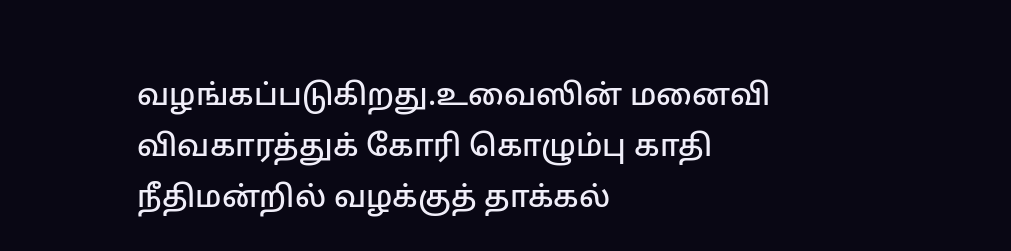வழங்கப்படுகிறது.உவைஸின் மனைவி விவகாரத்துக் கோரி கொழும்பு காதி நீதிமன்றில் வழக்குத் தாக்கல்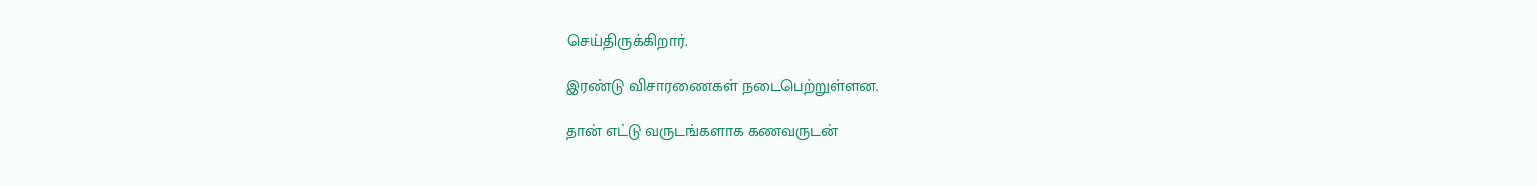செய்திருக்கிறார்.

இரண்டு விசாரணைகள் நடைபெற்றுள்ளன.

தான் எட்டு வருடங்களாக கணவருடன்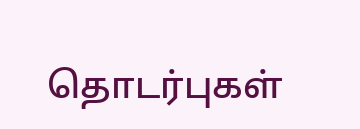தொடர்புகள்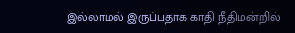இல்லாமல் இருப்பதாக காதி நீதிமன்றில்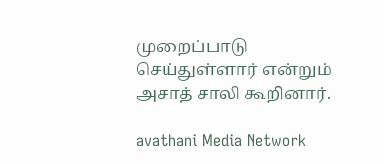முறைப்பாடு செய்துள்ளார் என்றும் அசாத் சாலி கூறினார்.

avathani Media Network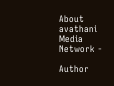About avathani Media Network -

Author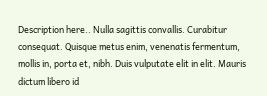Description here.. Nulla sagittis convallis. Curabitur consequat. Quisque metus enim, venenatis fermentum, mollis in, porta et, nibh. Duis vulputate elit in elit. Mauris dictum libero id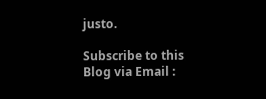justo.

Subscribe to this Blog via Email :